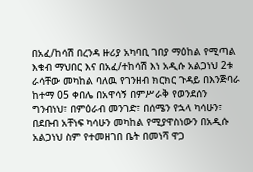በአፈ/ከሳሽ በረንዳ ዙሪያ አካባቢ ገበያ ማዕከል የሚጣል እቁብ ማህበር እና በአፈ/ተከሳሽ እነ አዲሱ አልጋነህ 2ቱ ራሳቸው መካከል ባለዉ የገንዘብ ክርክር ጉዳይ በእንጅባራ ከተማ 05 ቀበሌ በአዋሳኝ በምሥራቅ የወንደሰን ግንብነህ፣ በምዕራብ መንገድ፣ በሰሜን የኋላ ካሳሁን፣ በደቡብ አቸነፍ ካሳሁን መካከል የሚያዋስነውን በአዲሱ አልጋነህ ስም የተመዘገበ ቤት በመነሻ ዋጋ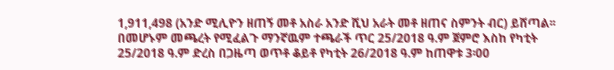1,911,498 (አንድ ሚሊዮን ዘጠኝ መቶ አስራ አንድ ሺህ አራት መቶ ዘጠና ስምንት ብር) ይሸጣል፡፡ በመሆኑም መጫረት የሚፈልጉ ማንኛዉም ተጫራች ጥር 25/2018 ዓ.ም ጀምሮ እስከ የካቲት 25/2018 ዓ.ም ድረስ በጋዜጣ ወጥቶ ቆይቶ የካቲት 26/2018 ዓ.ም ከጠዋቱ 3፡00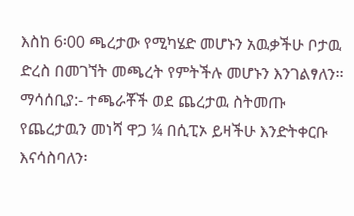እስከ 6፡00 ጫረታው የሚካሄድ መሆኑን አዉቃችሁ ቦታዉ ድረስ በመገኘት መጫረት የምትችሉ መሆኑን እንገልፃለን፡፡
ማሳሰቢያ:- ተጫራቾች ወደ ጨረታዉ ስትመጡ የጨረታዉን መነሻ ዋጋ ¼ በሲፒኦ ይዛችሁ እንድትቀርቡ እናሳስባለን፡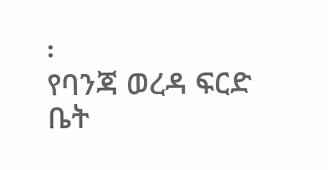፡
የባንጃ ወረዳ ፍርድ ቤት